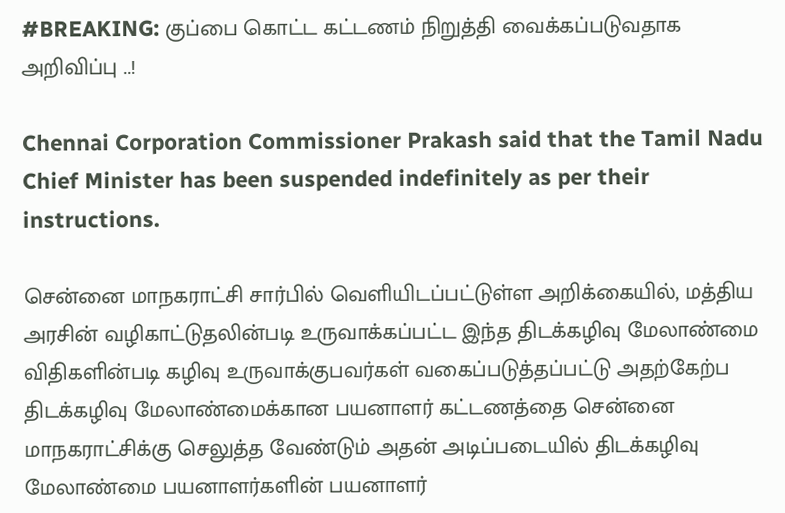#BREAKING: குப்பை கொட்ட கட்டணம் நிறுத்தி வைக்கப்படுவதாக அறிவிப்பு ..!

Chennai Corporation Commissioner Prakash said that the Tamil Nadu Chief Minister has been suspended indefinitely as per their instructions.

சென்னை மாநகராட்சி சார்பில் வெளியிடப்பட்டுள்ள அறிக்கையில், மத்திய அரசின் வழிகாட்டுதலின்படி உருவாக்கப்பட்ட இந்த திடக்கழிவு மேலாண்மை விதிகளின்படி கழிவு உருவாக்குபவர்கள் வகைப்படுத்தப்பட்டு அதற்கேற்ப திடக்கழிவு மேலாண்மைக்கான பயனாளர் கட்டணத்தை சென்னை மாநகராட்சிக்கு செலுத்த வேண்டும் அதன் அடிப்படையில் திடக்கழிவு மேலாண்மை பயனாளர்களின் பயனாளர்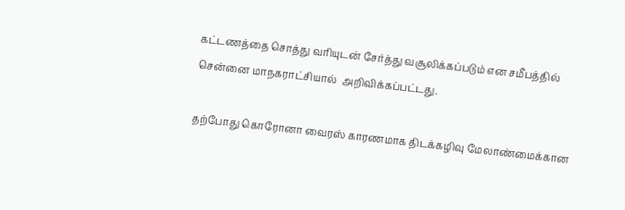கட்டணத்தை சொத்து வரியுடன் சேர்த்து வசூலிக்கப்படும் என சமீபத்தில் சென்னை மாநகராட்சியால்  அறிவிக்கப்பட்டது.

தற்போது கொரோனா வைரஸ் காரணமாக திடக்கழிவு மேலாண்மைக்கான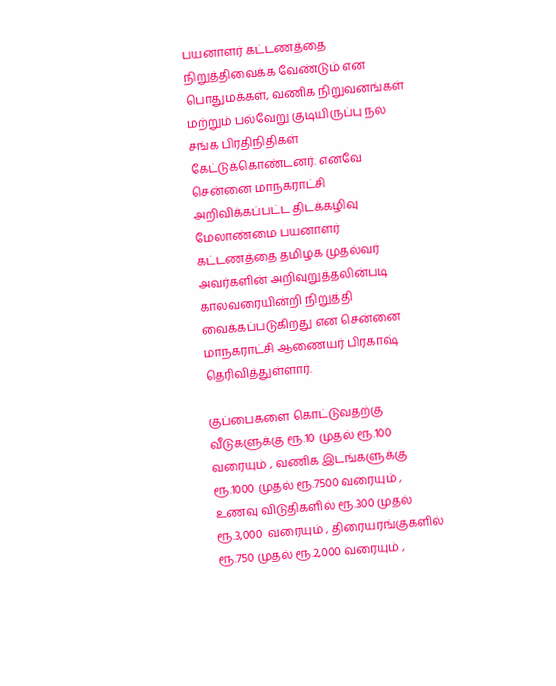பயனாளர் கட்டணத்தை நிறுத்திவைக்க வேண்டும் என பொதுமக்கள், வணிக நிறுவனங்கள் மற்றும் பல்வேறு குடியிருப்பு நல சங்க பிரதிநிதிகள் கேட்டுக்கொண்டனர். எனவே சென்னை மாநகராட்சி அறிவிக்கப்பட்ட திடக்கழிவு மேலாண்மை பயனாளர் கட்டணத்தை தமிழக முதல்வர் அவர்களின் அறிவுறுத்தலின்படி காலவரையின்றி நிறுத்தி வைக்கப்படுகிறது என சென்னை மாநகராட்சி ஆணையர் பிரகாஷ் தெரிவித்துள்ளார்.

குப்பைகளை கொட்டுவதற்கு வீடுகளுக்கு ரூ.10 முதல் ரூ.100 வரையும் , வணிக இடங்களுக்கு ரூ.1000 முதல் ரூ.7500 வரையும் , உணவு விடுதிகளில் ரூ.300 முதல் ரூ.3,000  வரையும் , திரையரங்குகளில் ரூ.750 முதல் ரூ.2,000 வரையும் ,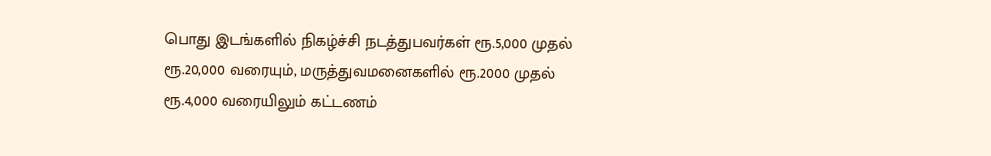பொது இடங்களில் நிகழ்ச்சி நடத்துபவர்கள் ரூ.5,000 முதல் ரூ.20,000 வரையும், மருத்துவமனைகளில் ரூ.2000 முதல் ரூ.4,000 வரையிலும் கட்டணம்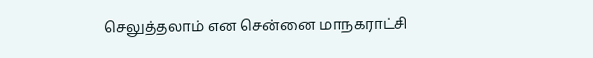செலுத்தலாம் என சென்னை மாநகராட்சி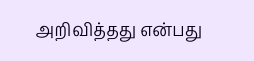அறிவித்தது என்பது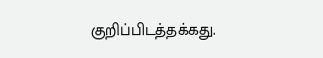குறிப்பிடத்தக்கது.